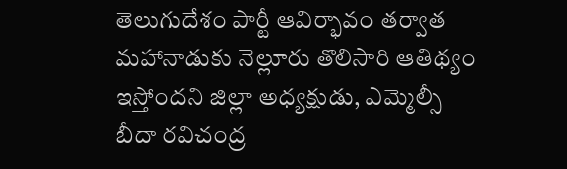తెలుగుదేశం పార్టీ ఆవిర్భావం తర్వాత మహానాడుకు నెల్లూరు తొలిసారి ఆతిథ్యం ఇస్తోందని జిల్లా అధ్యక్షుడు, ఎమ్మెల్సీ బీదా రవిచంద్ర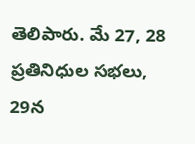తెలిపారు. మే 27, 28 ప్రతినిధుల సభలు, 29న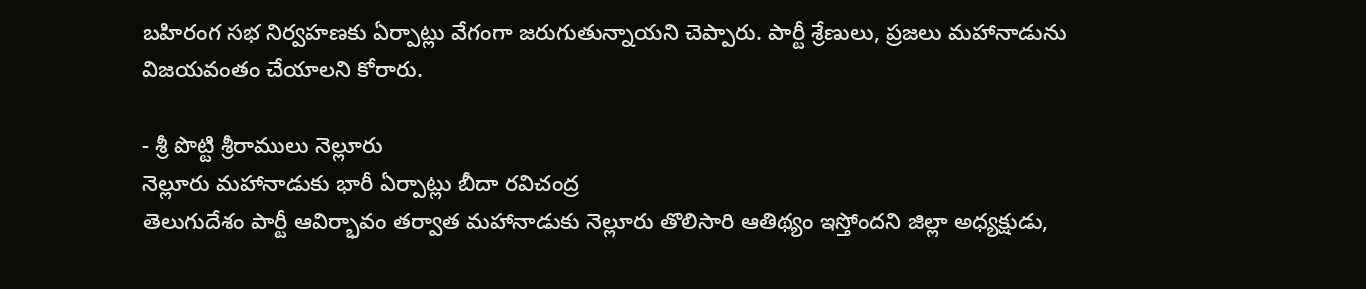బహిరంగ సభ నిర్వహణకు ఏర్పాట్లు వేగంగా జరుగుతున్నాయని చెప్పారు. పార్టీ శ్రేణులు, ప్రజలు మహానాడును విజయవంతం చేయాలని కోరారు.

- శ్రీ పొట్టి శ్రీరాములు నెల్లూరు
నెల్లూరు మహానాడుకు భారీ ఏర్పాట్లు బీదా రవిచంద్ర
తెలుగుదేశం పార్టీ ఆవిర్భావం తర్వాత మహానాడుకు నెల్లూరు తొలిసారి ఆతిథ్యం ఇస్తోందని జిల్లా అధ్యక్షుడు,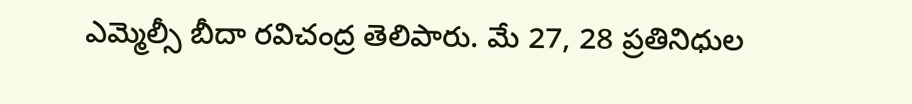ఎమ్మెల్సీ బీదా రవిచంద్ర తెలిపారు. మే 27, 28 ప్రతినిధుల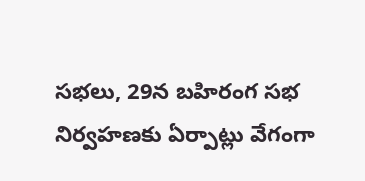సభలు, 29న బహిరంగ సభ నిర్వహణకు ఏర్పాట్లు వేగంగా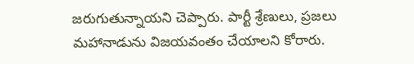జరుగుతున్నాయని చెప్పారు. పార్టీ శ్రేణులు, ప్రజలు మహానాడును విజయవంతం చేయాలని కోరారు.